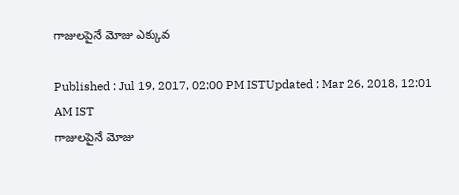గాజులపైనే మోజు ఎక్కువ

Published : Jul 19, 2017, 02:00 PM ISTUpdated : Mar 26, 2018, 12:01 AM IST
గాజులపైనే మోజు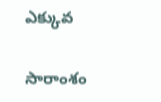ఎక్కువ

సారాంశం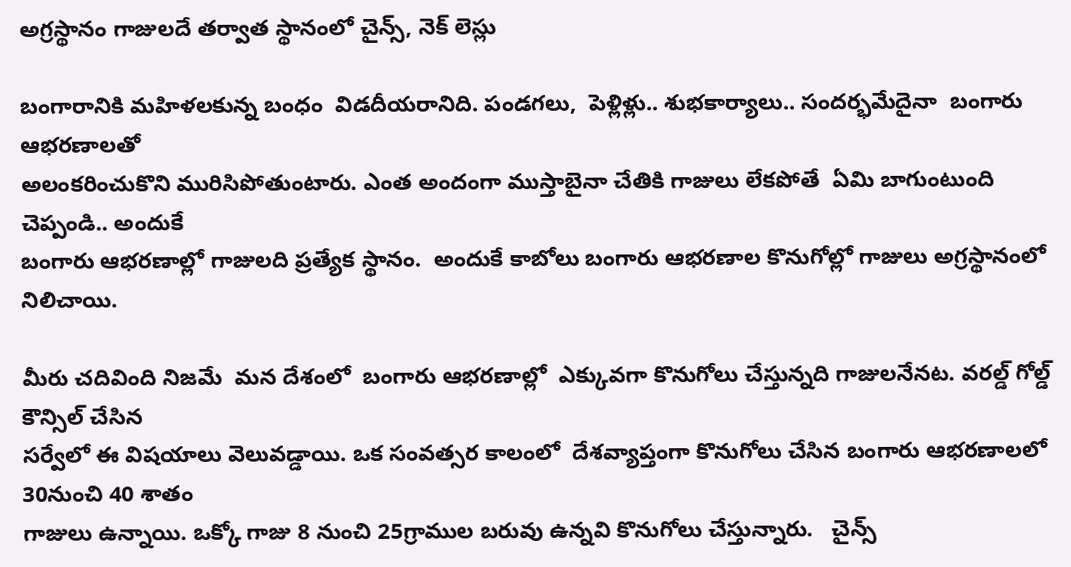అగ్రస్థానం గాజులదే తర్వాత స్థానంలో చైన్స్, నెక్ లెస్లు

బంగారానికి మహిళలకున్న బంధం  విడదీయరానిది. పండగలు,  పెళ్లిళ్లు.. శుభకార్యాలు.. సందర్భమేదైనా  బంగారు ఆభరణాలతో
అలంకరించుకొని మురిసిపోతుంటారు. ఎంత అందంగా ముస్తాబైనా చేతికి గాజులు లేకపోతే  ఏమి బాగుంటుంది చెప్పండి.. అందుకే
బంగారు ఆభరణాల్లో గాజులది ప్రత్యేక స్థానం.  అందుకే కాబోలు బంగారు ఆభరణాల కొనుగోల్లో గాజులు అగ్రస్థానంలో నిలిచాయి.

మీరు చదివింది నిజమే  మన దేశంలో  బంగారు ఆభరణాల్లో  ఎక్కువగా కొనుగోలు చేస్తున్నది గాజులనేనట. వరల్డ్ గోల్డ్ కౌన్సిల్ చేసిన
సర్వేలో ఈ విషయాలు వెలువడ్డాయి. ఒక సంవత్సర కాలంలో  దేశవ్యాప్తంగా కొనుగోలు చేసిన బంగారు ఆభరణాలలో 30నుంచి 40 శాతం
గాజులు ఉన్నాయి. ఒక్కో గాజు 8 నుంచి 25గ్రాముల బరువు ఉన్నవి కొనుగోలు చేస్తున్నారు.   చైన్స్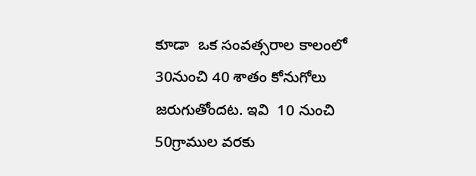కూడా  ఒక సంవత్సరాల కాలంలో
30నుంచి 40 శాతం కోనుగోలు జరుగుతోందట. ఇవి  10 నుంచి 50గ్రాముల వరకు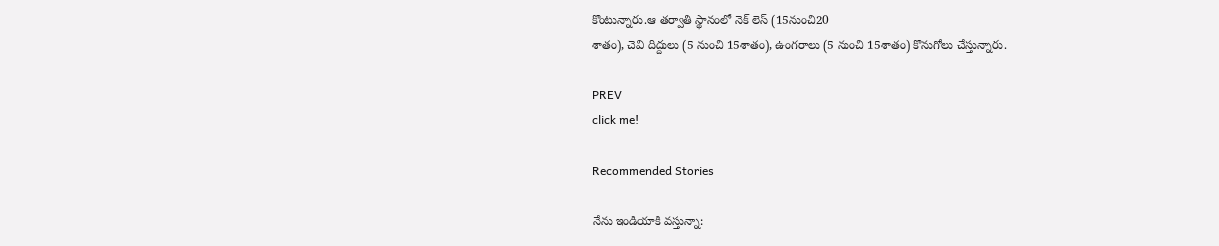కొంటున్నారు.ఆ తర్వాతి స్థానంలో నెక్ లెస్ (15నుంచి20
శాతం), చెవి దిద్దులు (5 నుంచి 15శాతం), ఉంగరాలు (5 నుంచి 15శాతం) కొనుగోలు చేస్తున్నారు.

PREV
click me!

Recommended Stories

నేను ఇండియాకి వస్తున్నా: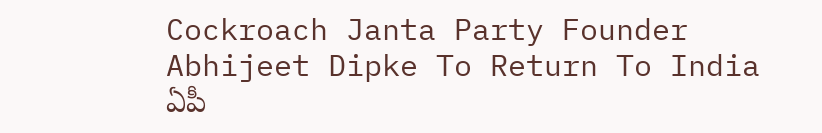Cockroach Janta Party Founder Abhijeet Dipke To Return To India
ఏపీ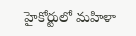హైకోర్టులో మహిళా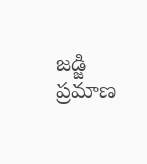జడ్జి ప్రమాణ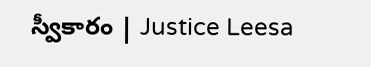స్వీకారం | Justice Leesa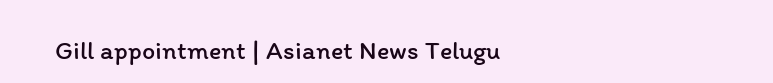Gill appointment | Asianet News Telugu